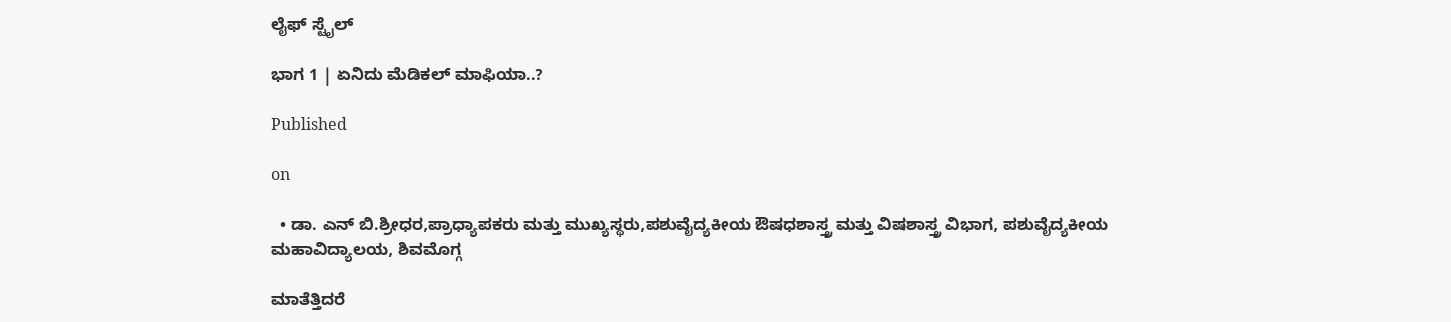ಲೈಫ್ ಸ್ಟೈಲ್

ಭಾಗ 1 | ಏನಿದು ಮೆಡಿಕಲ್ ಮಾಫಿಯಾ..?

Published

on

  • ಡಾ. ಎನ್ ಬಿ.ಶ್ರೀಧರ,ಪ್ರಾಧ್ಯಾಪಕರು ಮತ್ತು ಮುಖ್ಯಸ್ಥರು,ಪಶುವೈದ್ಯಕೀಯ ಔಷಧಶಾಸ್ತ್ರ ಮತ್ತು ವಿಷಶಾಸ್ತ್ರ ವಿಭಾಗ, ಪಶುವೈದ್ಯಕೀಯ ಮಹಾವಿದ್ಯಾಲಯ, ಶಿವಮೊಗ್ಗ

ಮಾತೆತ್ತಿದರೆ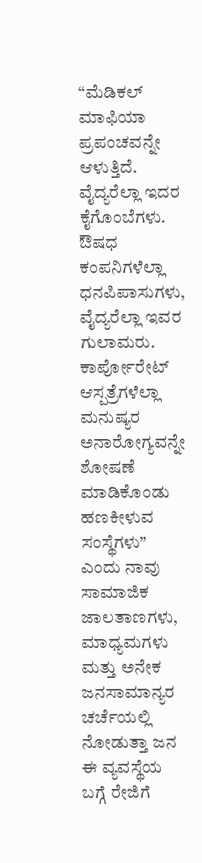“ಮೆಡಿಕಲ್ ಮಾಫಿಯಾ ಪ್ರಪಂಚವನ್ನೇ ಆಳುತ್ತಿದೆ. ವೈದ್ಯರೆಲ್ಲಾ ಇದರ ಕೈಗೊಂಬೆಗಳು. ಔಷಧ ಕಂಪನಿಗಳೆಲ್ಲಾ ಧನಪಿಪಾಸುಗಳು, ವೈದ್ಯರೆಲ್ಲಾ ಇವರ ಗುಲಾಮರು. ಕಾರ್ಪೋರೇಟ್ ಆಸ್ಪತ್ರೆಗಳೆಲ್ಲಾ ಮನುಷ್ಯರ ಅನಾರೋಗ್ಯವನ್ನೇ ಶೋಷಣೆ ಮಾಡಿಕೊಂಡು ಹಣಕೀಳುವ ಸಂಸ್ಥೆಗಳು” ಎಂದು ನಾವು ಸಾಮಾಜಿಕ ಜಾಲತಾಣಗಳು, ಮಾಧ್ಯಮಗಳು ಮತ್ತು ಅನೇಕ ಜನಸಾಮಾನ್ಯರ ಚರ್ಚೆಯಲ್ಲಿ ನೋಡುತ್ತಾ ಜನ ಈ ವ್ಯವಸ್ಥೆಯ ಬಗ್ಗೆ ರೇಜಿಗೆ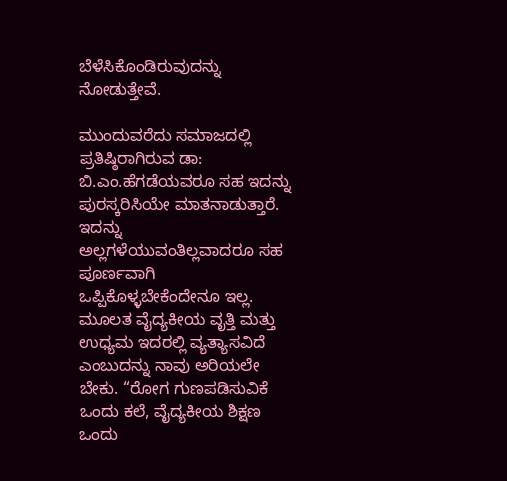ಬೆಳೆಸಿಕೊಂಡಿರುವುದನ್ನು ನೋಡುತ್ತೇವೆ.

ಮುಂದುವರೆದು ಸಮಾಜದಲ್ಲಿ ಪ್ರತಿಷ್ಠಿರಾಗಿರುವ ಡಾ: ಬಿ.ಎಂ.ಹೆಗಡೆಯವರೂ ಸಹ ಇದನ್ನು ಪುರಸ್ಕರಿಸಿಯೇ ಮಾತನಾಡುತ್ತಾರೆ. ಇದನ್ನು ಅಲ್ಲಗಳೆಯುವಂತಿಲ್ಲವಾದರೂ ಸಹ ಪೂರ್ಣವಾಗಿ ಒಪ್ಪಿಕೊಳ್ಳಬೇಕೆಂದೇನೂ ಇಲ್ಲ. ಮೂಲತ ವೈದ್ಯಕೀಯ ವೃತ್ತಿ ಮತ್ತು ಉಧ್ಯಮ ಇದರಲ್ಲಿ ವ್ಯತ್ಯಾಸವಿದೆ ಎಂಬುದನ್ನು ನಾವು ಅರಿಯಲೇ ಬೇಕು. “ರೋಗ ಗುಣಪಡಿಸುವಿಕೆ ಒಂದು ಕಲೆ, ವೈದ್ಯಕೀಯ ಶಿಕ್ಷಣ ಒಂದು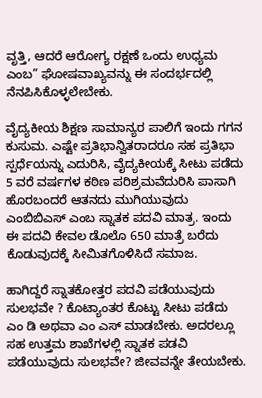ವೃತ್ತಿ, ಆದರೆ ಆರೋಗ್ಯ ರಕ್ಷಣೆ ಒಂದು ಉಧ್ಯಮ ಎಂಬ” ಘೋಷವಾಖ್ಯವನ್ನು ಈ ಸಂದರ್ಭದಲ್ಲಿ ನೆನಪಿಸಿಕೊಳ್ಳಲೇಬೇಕು.

ವೈದ್ಯಕೀಯ ಶಿಕ್ಷಣ ಸಾಮಾನ್ಯರ ಪಾಲಿಗೆ ಇಂದು ಗಗನ ಕುಸುಮ. ಎಷ್ಟೇ ಪ್ರತಿಭಾನ್ವಿತರಾದರೂ ಸಹ ಪ್ರತಿಭಾ ಸ್ಪರ್ಧೆಯನ್ನು ಎದುರಿಸಿ, ವೈದ್ಯಕೀಯಕ್ಕೆ ಸೀಟು ಪಡೆದು 5 ವರೆ ವರ್ಷಗಳ ಕಠಿಣ ಪರಿಶ್ರಮವೆದುರಿಸಿ ಪಾಸಾಗಿ ಹೊರಬಂದರೆ ಆತನದು ಮುಗಿಯುವುದು ಎಂಬಿಬಿಎಸ್ ಎಂಬ ಸ್ನಾತಕ ಪದವಿ ಮಾತ್ರ. ಇಂದು ಈ ಪದವಿ ಕೇವಲ ಡೊಲೊ 650 ಮಾತ್ರೆ ಬರೆದು ಕೊಡುವುದಕ್ಕೆ ಸೀಮಿತಗೊಳಿಸಿದೆ ಸಮಾಜ.

ಹಾಗಿದ್ದರೆ ಸ್ನಾತಕೋತ್ತರ ಪದವಿ ಪಡೆಯುವುದು ಸುಲಭವೇ ? ಕೊಟ್ಯಾಂತರ ಕೊಟ್ಟು ಸೀಟು ಪಡೆದು ಎಂ ಡಿ ಅಥವಾ ಎಂ ಎಸ್ ಮಾಡಬೇಕು. ಅದರಲ್ಲೂ ಸಹ ಉತ್ತಮ ಶಾಖೆಗಳಲ್ಲಿ ಸ್ನಾತಕ ಪಡವಿ ಪಡೆಯುವುದು ಸುಲಭವೇ? ಜೀವವನ್ನೇ ತೇಯಬೇಕು.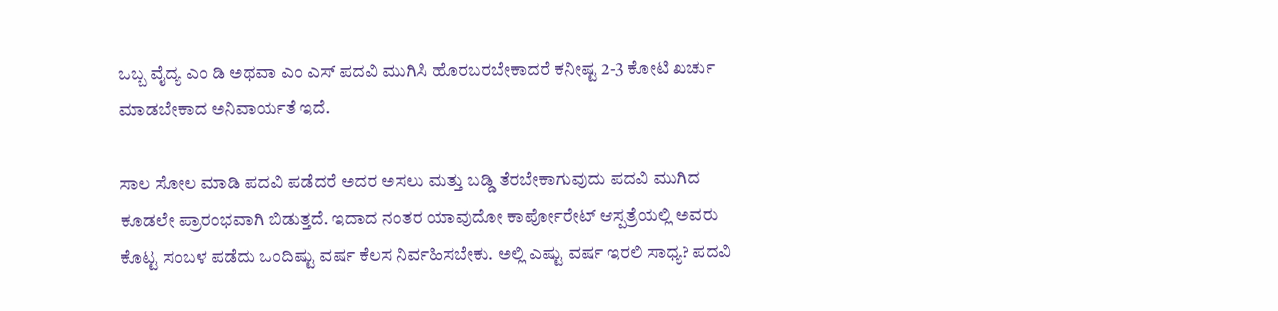ಒಬ್ಬ ವೈದ್ಯ ಎಂ ಡಿ ಅಥವಾ ಎಂ ಎಸ್ ಪದವಿ ಮುಗಿಸಿ ಹೊರಬರಬೇಕಾದರೆ ಕನೀಷ್ಟ 2-3 ಕೋಟಿ ಖರ್ಚು ಮಾಡಬೇಕಾದ ಅನಿವಾರ್ಯತೆ ಇದೆ.

ಸಾಲ ಸೋಲ ಮಾಡಿ ಪದವಿ ಪಡೆದರೆ ಅದರ ಅಸಲು ಮತ್ತು ಬಡ್ಡಿ ತೆರಬೇಕಾಗುವುದು ಪದವಿ ಮುಗಿದ ಕೂಡಲೇ ಪ್ರಾರಂಭವಾಗಿ ಬಿಡುತ್ತದೆ. ಇದಾದ ನಂತರ ಯಾವುದೋ ಕಾರ್ಪೋರೇಟ್ ಆಸ್ಪತ್ರೆಯಲ್ಲಿ ಅವರು ಕೊಟ್ಟ ಸಂಬಳ ಪಡೆದು ಒಂದಿಷ್ಟು ವರ್ಷ ಕೆಲಸ ನಿರ್ವಹಿಸಬೇಕು. ಅಲ್ಲಿ ಎಷ್ಟು ವರ್ಷ ಇರಲಿ ಸಾಧ್ಯ? ಪದವಿ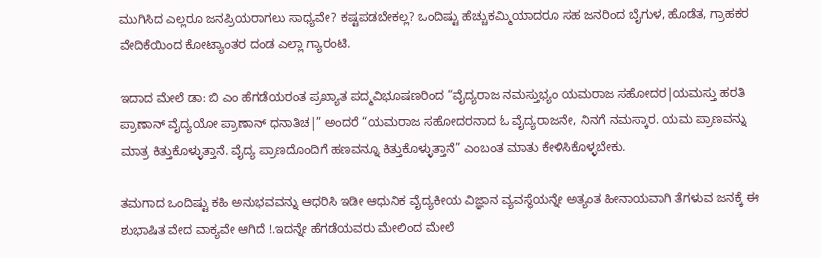ಮುಗಿಸಿದ ಎಲ್ಲರೂ ಜನಪ್ರಿಯರಾಗಲು ಸಾಧ್ಯವೇ? ಕಷ್ಟಪಡಬೇಕಲ್ಲ? ಒಂದಿಷ್ಟು ಹೆಚ್ಚುಕಮ್ಮಿಯಾದರೂ ಸಹ ಜನರಿಂದ ಬೈಗುಳ, ಹೊಡೆತ, ಗ್ರಾಹಕರ ವೇದಿಕೆಯಿಂದ ಕೋಟ್ಯಾಂತರ ದಂಡ ಎಲ್ಲಾ ಗ್ಯಾರಂಟಿ.

ಇದಾದ ಮೇಲೆ ಡಾ: ಬಿ ಎಂ ಹೆಗಡೆಯರಂತ ಪ್ರಖ್ಯಾತ ಪದ್ಮವಿಭೂಷಣರಿಂದ “ವೈದ್ಯರಾಜ ನಮಸ್ತುಭ್ಯಂ ಯಮರಾಜ ಸಹೋದರ|ಯಮಸ್ತು ಹರತಿ ಪ್ರಾಣಾನ್ ವೈದ್ಯಯೋ ಪ್ರಾಣಾನ್ ಧನಾತಿಚ|” ಅಂದರೆ “ಯಮರಾಜ ಸಹೋದರನಾದ ಓ ವೈದ್ಯರಾಜನೇ, ನಿನಗೆ ನಮಸ್ಕಾರ. ಯಮ ಪ್ರಾಣವನ್ನು ಮಾತ್ರ ಕಿತ್ತುಕೊಳ್ಳುತ್ತಾನೆ. ವೈದ್ಯ ಪ್ರಾಣದೊಂದಿಗೆ ಹಣವನ್ನೂ ಕಿತ್ತುಕೊಳ್ಳುತ್ತಾನೆ” ಎಂಬಂತ ಮಾತು ಕೇಳಿಸಿಕೊಳ್ಳಬೇಕು.

ತಮಗಾದ ಒಂದಿಷ್ಟು ಕಹಿ ಅನುಭವವನ್ನು ಆಧರಿಸಿ ಇಡೀ ಆಧುನಿಕ ವೈದ್ಯಕೀಯ ವಿಜ್ಞಾನ ವ್ಯವಸ್ಥೆಯನ್ನೇ ಅತ್ಯಂತ ಹೀನಾಯವಾಗಿ ತೆಗಳುವ ಜನಕ್ಕೆ ಈ ಶುಭಾಷಿತ ವೇದ ವಾಕ್ಯವೇ ಆಗಿದೆ !.ಇದನ್ನೇ ಹೆಗಡೆಯವರು ಮೇಲಿಂದ ಮೇಲೆ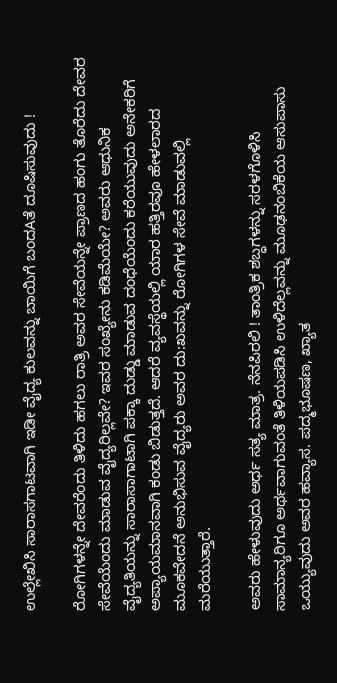ಉಲ್ಲೇಖಿಸಿ ಸಾರಾಸಗಾಟವಾಗಿ ಇಡೀ ವೈದ್ಯ ಕುಲವನ್ನು ಬಾಯಿಗೆ ಬಂದAತೆ ದೂಷಿಸುವುದು !

ರೋಗಿಗಳನ್ನೇ ದೇವರೆಂದು ತಿಳಿದು ಹಗಲು ರಾತ್ರಿ ಅವರ ಸೇವೆಯನ್ನೇ ಪ್ರಾಣದ ಹಂಗು ತೊರೆದು ದೇವರ ಸೇವೆಯೆಂದು ಮಾಡುವ ವೈದ್ಯರಿಲ್ಲವೇ? ಇವರ ಸಂಖ್ಯೇನು ಕಡಿಮೆಯೇ? ಅವರು ಆಧುನಿಕ ವೈದ್ಯತಿಯನ್ನು ಸಾರಾಸಾಗಾಟಾಗಿ ಪಕ್ಕಾ ದುಡ್ಡು ಮಾಡುವ ದಂಧೆಯೆಂದು ಕರೆಯುವುದು ಅನೇಕರಿಗೆ ಅಪ್ಯಾಯಮಾನವಾಗಿ ಕಂಡು ಬಿಡುತ್ತದೆ. ಆದರೆ ವ್ಯವಸ್ಥೆಯಲ್ಲಿ ಯಾರ ಹತ್ತಿರವೂ ಹೇಳಲಾರದ ಮೂಕವೇದನೆ ಅನುಭಿಸುವ ವೈದ್ಯರು ಅವರ ದು:ಖವನ್ನು ರೋಗಿಗಳ ಸೇವೆ ಮಾಡುವಲ್ಲಿ ಮರೆಯುತ್ತಾರೆ.

ಅವರು ಹೇಳುವುದು ಅರ್ಧ ಸತ್ಯ ಮಾತ್ರ. ನೆನಪಿರಲಿ ! ತಾಂತ್ರಿಕ ಶಬ್ಧಗಳನ್ನು ಸರಳಗೊಳಿಸಿ ಸಾಮಾನ್ಯರಿಗೂ ಅರ್ಥವಾಗುವಂತೆ ತಿಳಿಯಪಡಿಸಿ ಉಳಿದೆಲ್ಲವನ್ನು ಮೂಢನಂಬಿಕೆಯ ಆಸುಪಾಸು ಒಯ್ಯುವುದು ಅವರ ಹವ್ಯಾಸ. ಪದ್ಮಭೂಷಣ, ಖ್ಯಾತ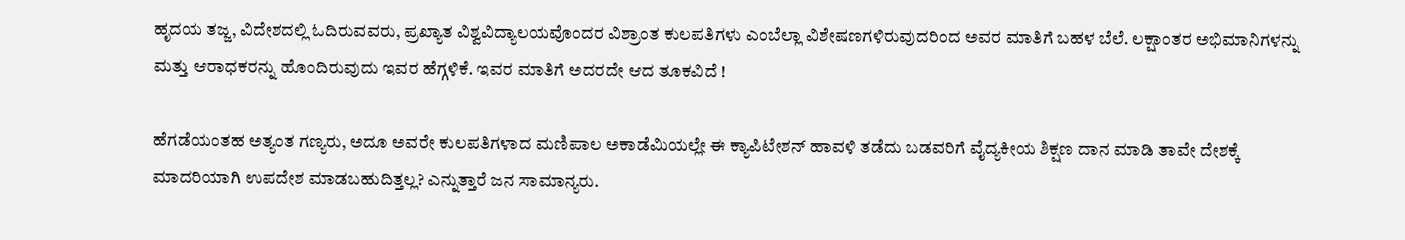ಹೃದಯ ತಜ್ಜ, ವಿದೇಶದಲ್ಲಿ ಓದಿರುವವರು, ಪ್ರಖ್ಯಾತ ವಿಶ್ವವಿದ್ಯಾಲಯವೊಂದರ ವಿಶ್ರಾಂತ ಕುಲಪತಿಗಳು ಎಂಬೆಲ್ಲಾ ವಿಶೇಷಣಗಳಿರುವುದರಿಂದ ಅವರ ಮಾತಿಗೆ ಬಹಳ ಬೆಲೆ. ಲಕ್ಷಾಂತರ ಅಭಿಮಾನಿಗಳನ್ನು ಮತ್ತು ಆರಾಧಕರನ್ನು ಹೊಂದಿರುವುದು ಇವರ ಹೆಗ್ಗಳಿಕೆ. ಇವರ ಮಾತಿಗೆ ಅದರದೇ ಆದ ತೂಕವಿದೆ !

ಹೆಗಡೆಯಂತಹ ಅತ್ಯಂತ ಗಣ್ಯರು, ಅದೂ ಅವರೇ ಕುಲಪತಿಗಳಾದ ಮಣಿಪಾಲ ಅಕಾಡೆಮಿಯಲ್ಲೇ ಈ ಕ್ಯಾಪಿಟೇಶನ್ ಹಾವಳಿ ತಡೆದು ಬಡವರಿಗೆ ವೈದ್ಯಕೀಯ ಶಿಕ್ಷಣ ದಾನ ಮಾಡಿ ತಾವೇ ದೇಶಕ್ಕೆ ಮಾದರಿಯಾಗಿ ಉಪದೇಶ ಮಾಡಬಹುದಿತ್ತಲ್ಲ? ಎನ್ನುತ್ತಾರೆ ಜನ ಸಾಮಾನ್ಯರು.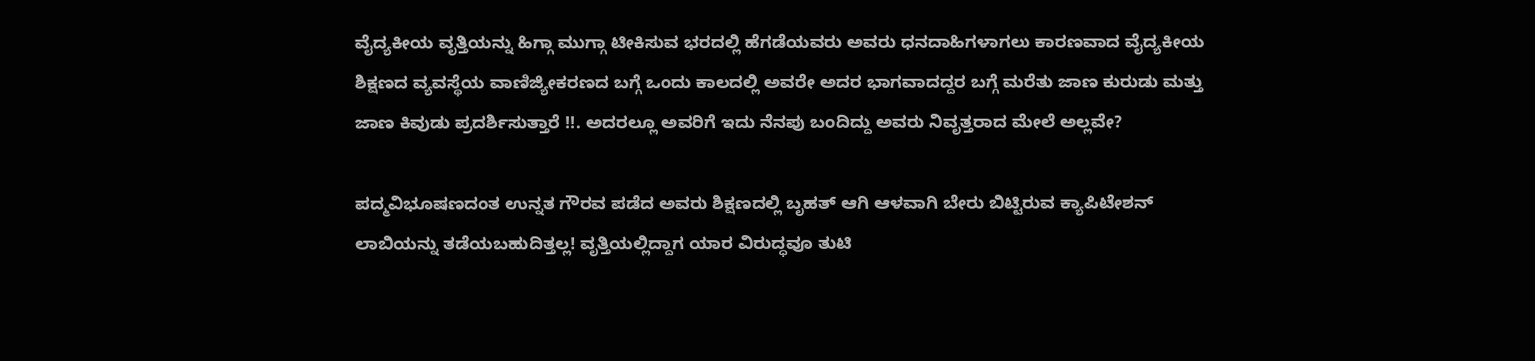ವೈದ್ಯಕೀಯ ವೃತ್ತಿಯನ್ನು ಹಿಗ್ಗಾ ಮುಗ್ಗಾ ಟೀಕಿಸುವ ಭರದಲ್ಲಿ ಹೆಗಡೆಯವರು ಅವರು ಧನದಾಹಿಗಳಾಗಲು ಕಾರಣವಾದ ವೈದ್ಯಕೀಯ ಶಿಕ್ಷಣದ ವ್ಯವಸ್ಥೆಯ ವಾಣಿಜ್ಯೀಕರಣದ ಬಗ್ಗೆ ಒಂದು ಕಾಲದಲ್ಲಿ ಅವರೇ ಅದರ ಭಾಗವಾದದ್ದರ ಬಗ್ಗೆ ಮರೆತು ಜಾಣ ಕುರುಡು ಮತ್ತು ಜಾಣ ಕಿವುಡು ಪ್ರದರ್ಶಿಸುತ್ತಾರೆ !!. ಅದರಲ್ಲೂ ಅವರಿಗೆ ಇದು ನೆನಪು ಬಂದಿದ್ದು ಅವರು ನಿವೃತ್ತರಾದ ಮೇಲೆ ಅಲ್ಲವೇ?

ಪದ್ಮವಿಭೂಷಣದಂತ ಉನ್ನತ ಗೌರವ ಪಡೆದ ಅವರು ಶಿಕ್ಷಣದಲ್ಲಿ ಬೃಹತ್ ಆಗಿ ಆಳವಾಗಿ ಬೇರು ಬಿಟ್ಟಿರುವ ಕ್ಯಾಪಿಟೇಶನ್ ಲಾಬಿಯನ್ನು ತಡೆಯಬಹುದಿತ್ತಲ್ಲ! ವೃತ್ತಿಯಲ್ಲಿದ್ದಾಗ ಯಾರ ವಿರುದ್ಧವೂ ತುಟಿ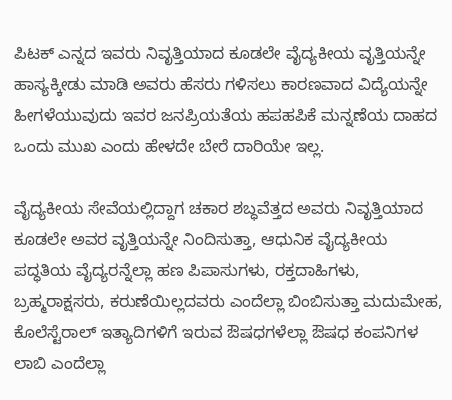ಪಿಟಕ್ ಎನ್ನದ ಇವರು ನಿವೃತ್ತಿಯಾದ ಕೂಡಲೇ ವೈದ್ಯಕೀಯ ವೃತ್ತಿಯನ್ನೇ ಹಾಸ್ಯಕ್ಕೀಡು ಮಾಡಿ ಅವರು ಹೆಸರು ಗಳಿಸಲು ಕಾರಣವಾದ ವಿದ್ಯೆಯನ್ನೇ ಹೀಗಳೆಯುವುದು ಇವರ ಜನಪ್ರಿಯತೆಯ ಹಪಹಪಿಕೆ ಮನ್ನಣೆಯ ದಾಹದ ಒಂದು ಮುಖ ಎಂದು ಹೇಳದೇ ಬೇರೆ ದಾರಿಯೇ ಇಲ್ಲ.

ವೈದ್ಯಕೀಯ ಸೇವೆಯಲ್ಲಿದ್ದಾಗ ಚಕಾರ ಶಬ್ಧವೆತ್ತದ ಅವರು ನಿವೃತ್ತಿಯಾದ ಕೂಡಲೇ ಅವರ ವೃತ್ತಿಯನ್ನೇ ನಿಂದಿಸುತ್ತಾ, ಆಧುನಿಕ ವೈದ್ಯಕೀಯ ಪದ್ಧತಿಯ ವೈದ್ಯರನ್ನೆಲ್ಲಾ ಹಣ ಪಿಪಾಸುಗಳು, ರಕ್ತದಾಹಿಗಳು, ಬ್ರಹ್ಮರಾಕ್ಷಸರು, ಕರುಣೆಯಿಲ್ಲದವರು ಎಂದೆಲ್ಲಾ ಬಿಂಬಿಸುತ್ತಾ ಮದುಮೇಹ, ಕೊಲೆಸ್ಟೆರಾಲ್ ಇತ್ಯಾದಿಗಳಿಗೆ ಇರುವ ಔಷಧಗಳೆಲ್ಲಾ ಔಷಧ ಕಂಪನಿಗಳ ಲಾಬಿ ಎಂದೆಲ್ಲಾ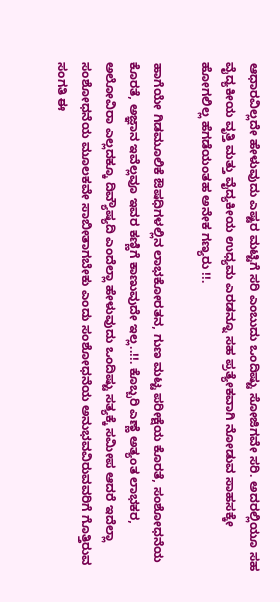ಆಧಾರವಿಲ್ಲದೇ ಹೇಳುವುದು ಎಷ್ಟರ ಮಟ್ಟಿಗೆ ಸರಿ ಎಂಬುದು ಒಂದಿಷ್ಟು ಸೋಜಿಗವೇ ಸರಿ. ಅದರಲ್ಲಿಯೂ ಸಹ ವೈದ್ಯಕೀಯ ವೃತ್ತಿ ಮತ್ತು ವೈದ್ಯಕೀಯ ಉಧ್ಯಮ ಎರಡನ್ನೂ ಸಹ ಪ್ರತ್ಯೇಕವಾಗಿ ನೋಡುವ ಸಾಹಸಕ್ಕೇ ಹೋಗಲಿಲ್ಲ ಹೆಗಡೆಯಂತಹ ಅನೇಕ ಗಣ್ಯರು !!.

ಹಾಗೆಯೇ ಗಿಡಮೂಲಿಕೆ ಔಷಧಿಗಳಲ್ಲಿನ ಲಾಭಕೋರತನ, ಗುಣ ಮಟ್ಟ ಪರೀಕ್ಷೆಯ ಕೊರತೆ, ಸಂಶೋಧನೆಯ ಕೊರತೆ, ಅಜ್ಞಾನ ಇವೆಲ್ಲವೂ ಇವರ ಕಣ್ಣಿಗೆ ಕಾಣುವುದೇ ಇಲ್ಲ..!!. ಕೊಬ್ಬರಿ ಎಣ್ಣೆ ಅತ್ಯಂತ ಲಾಭಕರ, ಅಲೋವಿರಾ ಎಲ್ಲದಕ್ಕೂ ದಿವ್ಯೌಷ್ಯದಿ ಎಂದೆಲ್ಲಾ ಹೇಳುವುದು ಒಂದಿಷ್ಟು ಸತ್ಯಕ್ಕೆ ಸಮೀಪ ಆದರೆ ಇದೆಲ್ಲಾ ಸಂಶೋಧನೆಯ ಮೂಲಕವೇ ಸಾಬೀತಾಗಬೇಕು ಎಂದು ಸಂಶೋಧನೆಯ ಅನುಭವವಿರುವವರಿಗೆ ಗೊತ್ತಿರುವ ಸಂಗತಿ ಈ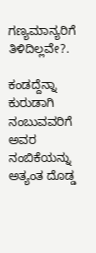ಗಣ್ಯಮಾನ್ಯರಿಗೆ ತಿಳಿದಿಲ್ಲವೇ?.

ಕಂಡದ್ದೆನ್ನಾ ಕುರುಡಾಗಿ ನಂಬುವವರಿಗೆ ಅವರ ನಂಬಿಕೆಯನ್ನು ಅತ್ಯಂತ ದೊಡ್ಡ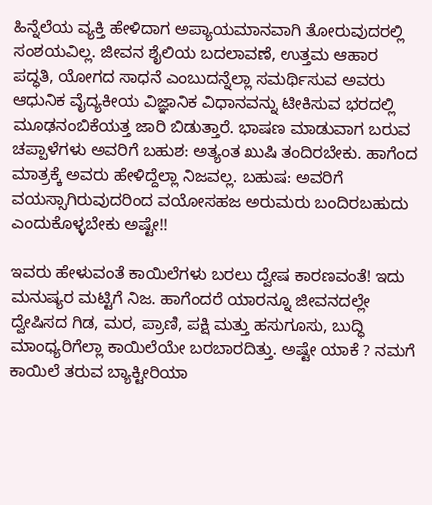ಹಿನ್ನೆಲೆಯ ವ್ಯಕ್ತಿ ಹೇಳಿದಾಗ ಅಪ್ಯಾಯಮಾನವಾಗಿ ತೋರುವುದರಲ್ಲಿ ಸಂಶಯವಿಲ್ಲ. ಜೀವನ ಶೈಲಿಯ ಬದಲಾವಣೆ, ಉತ್ತಮ ಆಹಾರ ಪದ್ಧತಿ, ಯೋಗದ ಸಾಧನೆ ಎಂಬುದನ್ನೆಲ್ಲಾ ಸಮರ್ಥಿಸುವ ಅವರು ಆಧುನಿಕ ವೈದ್ಯಕೀಯ ವಿಜ್ಞಾನಿಕ ವಿಧಾನವನ್ನು ಟೀಕಿಸುವ ಭರದಲ್ಲಿ ಮೂಢನಂಬಿಕೆಯತ್ತ ಜಾರಿ ಬಿಡುತ್ತಾರೆ. ಭಾಷಣ ಮಾಡುವಾಗ ಬರುವ ಚಪ್ಪಾಳೆಗಳು ಅವರಿಗೆ ಬಹುಶ: ಅತ್ಯಂತ ಖುಷಿ ತಂದಿರಬೇಕು. ಹಾಗೆಂದ ಮಾತ್ರಕ್ಕೆ ಅವರು ಹೇಳಿದ್ದೆಲ್ಲಾ ನಿಜವಲ್ಲ. ಬಹುಷ: ಅವರಿಗೆ ವಯಸ್ಸಾಗಿರುವುದರಿಂದ ವಯೋಸಹಜ ಅರುಮರು ಬಂದಿರಬಹುದು ಎಂದುಕೊಳ್ಳಬೇಕು ಅಷ್ಟೇ!!

ಇವರು ಹೇಳುವಂತೆ ಕಾಯಿಲೆಗಳು ಬರಲು ದ್ವೇಷ ಕಾರಣವಂತೆ! ಇದು ಮನುಷ್ಯರ ಮಟ್ಟಿಗೆ ನಿಜ. ಹಾಗೆಂದರೆ ಯಾರನ್ನೂ ಜೀವನದಲ್ಲೇ ದ್ವೇಷಿಸದ ಗಿಡ, ಮರ, ಪ್ರಾಣಿ, ಪಕ್ಷಿ ಮತ್ತು ಹಸುಗೂಸು, ಬುದ್ಧಿ ಮಾಂಧ್ಯರಿಗೆಲ್ಲಾ ಕಾಯಿಲೆಯೇ ಬರಬಾರದಿತ್ತು. ಅಷ್ಟೇ ಯಾಕೆ ? ನಮಗೆ ಕಾಯಿಲೆ ತರುವ ಬ್ಯಾಕ್ಟೀರಿಯಾ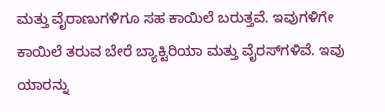ಮತ್ತು ವೈರಾಣುಗಳಿಗೂ ಸಹ ಕಾಯಿಲೆ ಬರುತ್ತವೆ. ಇವುಗಳಿಗೇ ಕಾಯಿಲೆ ತರುವ ಬೇರೆ ಬ್ಯಾಕ್ಟಿರಿಯಾ ಮತ್ತು ವೈರಸ್‌ಗಳಿವೆ. ಇವು ಯಾರನ್ನು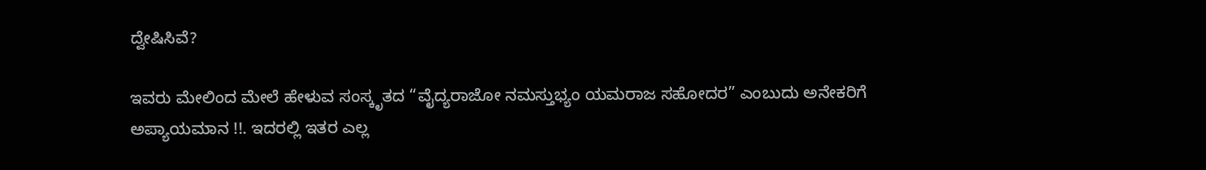ದ್ವೇಷಿಸಿವೆ?

ಇವರು ಮೇಲಿಂದ ಮೇಲೆ ಹೇಳುವ ಸಂಸ್ಕೃತದ “ವೈದ್ಯರಾಜೋ ನಮಸ್ತುಭ್ಯಂ ಯಮರಾಜ ಸಹೋದರ” ಎಂಬುದು ಅನೇಕರಿಗೆ ಅಪ್ಯಾಯಮಾನ !!. ಇದರಲ್ಲಿ ಇತರ ಎಲ್ಲ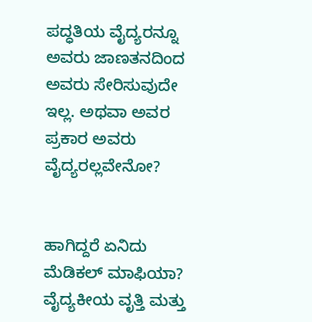ಪದ್ಧತಿಯ ವೈದ್ಯರನ್ನೂ ಅವರು ಜಾಣತನದಿಂದ ಅವರು ಸೇರಿಸುವುದೇ ಇಲ್ಲ. ಅಥವಾ ಅವರ ಪ್ರಕಾರ ಅವರು ವೈದ್ಯರಲ್ಲವೇನೋ?


ಹಾಗಿದ್ದರೆ ಏನಿದು ಮೆಡಿಕಲ್ ಮಾಫಿಯಾ? ವೈದ್ಯಕೀಯ ವೃತ್ತಿ ಮತ್ತು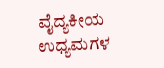ವೈದ್ಯಕೀಯ ಉಧ್ಯಮಗಳ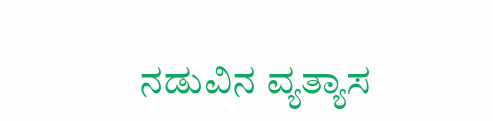ನಡುವಿನ ವ್ಯತ್ಯಾಸ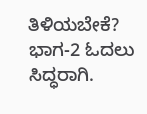ತಿಳಿಯಬೇಕೆ? ಭಾಗ-2 ಓದಲು ಸಿದ್ಧರಾಗಿ.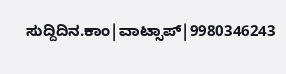ಸುದ್ದಿದಿನ.ಕಾಂ|ವಾಟ್ಸಾಪ್|9980346243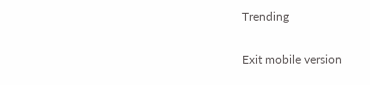Trending

Exit mobile version